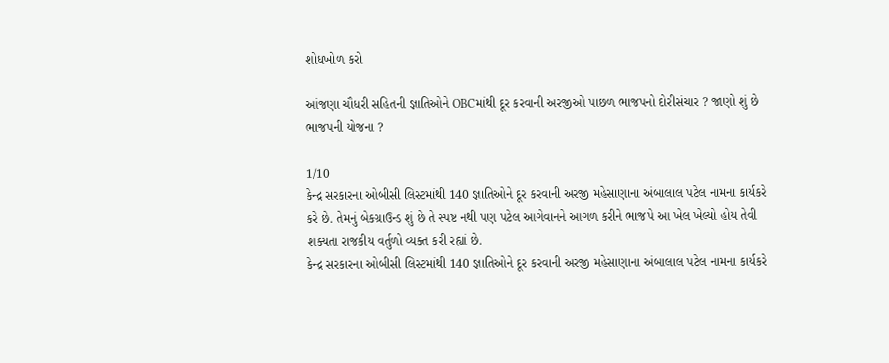શોધખોળ કરો

આંજણા ચૌધરી સહિતની જ્ઞાતિઓને OBCમાંથી દૂર કરવાની અરજીઓ પાછળ ભાજપનો દોરીસંચાર ? જાણો શું છે ભાજપની યોજના ?

1/10
કેન્દ્ર સરકારના ઓબીસી લિસ્ટમાંથી 140 જ્ઞાતિઓને દૂર કરવાની અરજી મહેસાણાના અંબાલાલ પટેલ નામના કાર્યકરે કરે છે. તેમનું બેકગ્રાઉન્ડ શું છે તે સ્પષ્ટ નથી પણ પટેલ આગેવાનને આગળ કરીને ભાજપે આ ખેલ ખેલ્યો હોય તેવી શક્યતા રાજકીય વર્તુળો વ્યક્ત કરી રહ્યાં છે.
કેન્દ્ર સરકારના ઓબીસી લિસ્ટમાંથી 140 જ્ઞાતિઓને દૂર કરવાની અરજી મહેસાણાના અંબાલાલ પટેલ નામના કાર્યકરે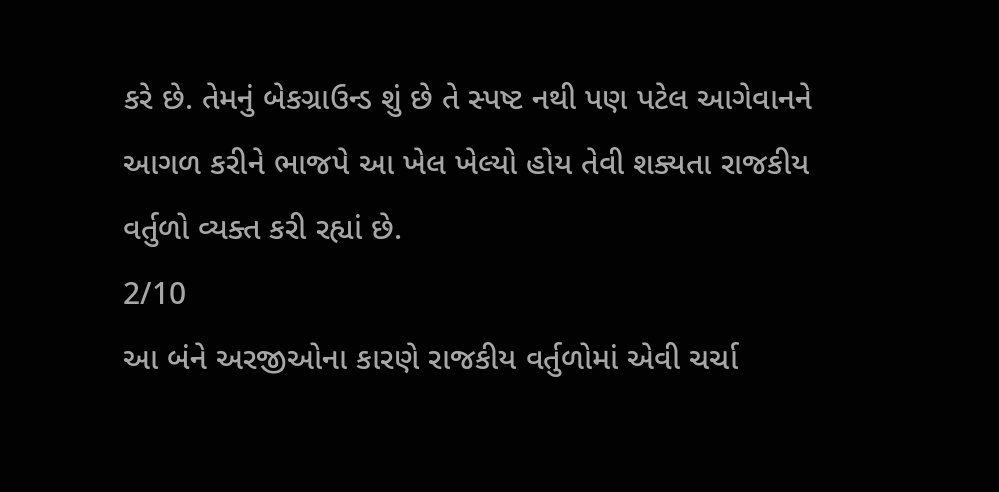કરે છે. તેમનું બેકગ્રાઉન્ડ શું છે તે સ્પષ્ટ નથી પણ પટેલ આગેવાનને આગળ કરીને ભાજપે આ ખેલ ખેલ્યો હોય તેવી શક્યતા રાજકીય વર્તુળો વ્યક્ત કરી રહ્યાં છે.
2/10
આ બંને અરજીઓના કારણે રાજકીય વર્તુળોમાં એવી ચર્ચા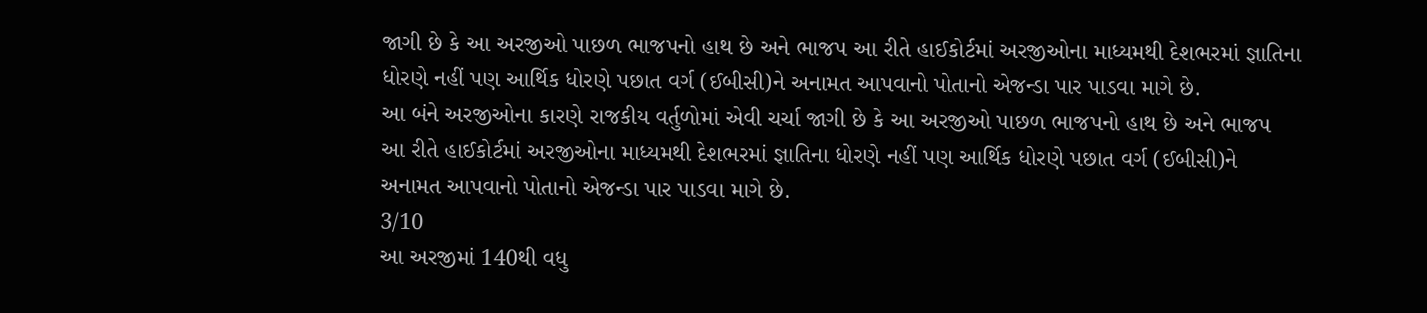જાગી છે કે આ અરજીઓ પાછળ ભાજપનો હાથ છે અને ભાજપ આ રીતે હાઈકોર્ટમાં અરજીઓના માધ્યમથી દેશભરમાં જ્ઞાતિના ધોરણે નહીં પણ આર્થિક ધોરણે પછાત વર્ગ (ઈબીસી)ને અનામત આપવાનો પોતાનો એજન્ડા પાર પાડવા માગે છે.
આ બંને અરજીઓના કારણે રાજકીય વર્તુળોમાં એવી ચર્ચા જાગી છે કે આ અરજીઓ પાછળ ભાજપનો હાથ છે અને ભાજપ આ રીતે હાઈકોર્ટમાં અરજીઓના માધ્યમથી દેશભરમાં જ્ઞાતિના ધોરણે નહીં પણ આર્થિક ધોરણે પછાત વર્ગ (ઈબીસી)ને અનામત આપવાનો પોતાનો એજન્ડા પાર પાડવા માગે છે.
3/10
આ અરજીમાં 140થી વધુ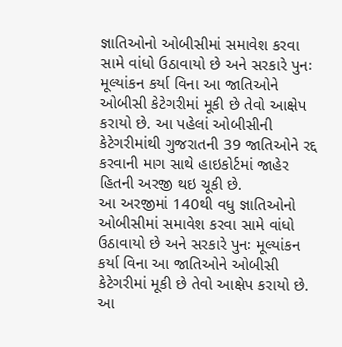જ્ઞાતિઓનો ઓબીસીમાં સમાવેશ કરવા સામે વાંધો ઉઠાવાયો છે અને સરકારે પુનઃ મૂલ્યાંકન કર્યા વિના આ જાતિઓને ઓબીસી કેટેગરીમાં મૂકી છે તેવો આક્ષેપ કરાયો છે. આ પહેલાં ઓબીસીની કેટેગરીમાંથી ગુજરાતની 39 જાતિઓને રદ્દ કરવાની માગ સાથે હાઇકોર્ટમાં જાહેર હિતની અરજી થઇ ચૂકી છે.
આ અરજીમાં 140થી વધુ જ્ઞાતિઓનો ઓબીસીમાં સમાવેશ કરવા સામે વાંધો ઉઠાવાયો છે અને સરકારે પુનઃ મૂલ્યાંકન કર્યા વિના આ જાતિઓને ઓબીસી કેટેગરીમાં મૂકી છે તેવો આક્ષેપ કરાયો છે. આ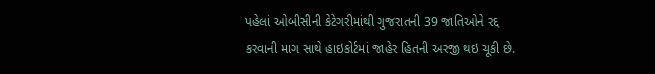પહેલાં ઓબીસીની કેટેગરીમાંથી ગુજરાતની 39 જાતિઓને રદ્દ કરવાની માગ સાથે હાઇકોર્ટમાં જાહેર હિતની અરજી થઇ ચૂકી છે.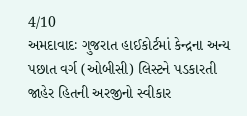4/10
અમદાવાદઃ ગુજરાત હાઈકોર્ટમાં કેન્દ્રના અન્ય પછાત વર્ગ (ઓબીસી) લિસ્ટને પડકારતી જાહેર હિતની અરજીનો સ્વીકાર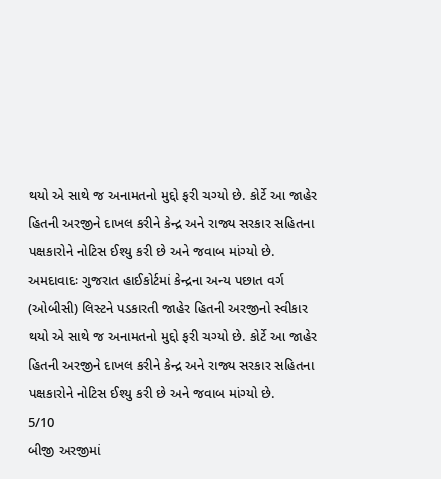થયો એ સાથે જ અનામતનો મુદ્દો ફરી ચગ્યો છે. કોર્ટે આ જાહેર હિતની અરજીને દાખલ કરીને કેન્દ્ર અને રાજ્ય સરકાર સહિતના પક્ષકારોને નોટિસ ઈશ્યુ કરી છે અને જવાબ માંગ્યો છે.
અમદાવાદઃ ગુજરાત હાઈકોર્ટમાં કેન્દ્રના અન્ય પછાત વર્ગ (ઓબીસી) લિસ્ટને પડકારતી જાહેર હિતની અરજીનો સ્વીકાર થયો એ સાથે જ અનામતનો મુદ્દો ફરી ચગ્યો છે. કોર્ટે આ જાહેર હિતની અરજીને દાખલ કરીને કેન્દ્ર અને રાજ્ય સરકાર સહિતના પક્ષકારોને નોટિસ ઈશ્યુ કરી છે અને જવાબ માંગ્યો છે.
5/10
બીજી અરજીમાં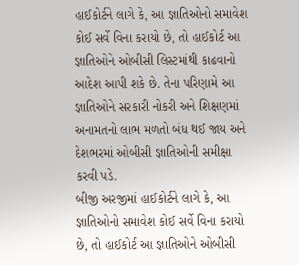હાઈકોર્ટને લાગે કે, આ જ્ઞાતિઓનો સમાવેશ કોઈ સર્વે વિના કરાયો છે, તો હાઈકોર્ટ આ જ્ઞાતિઓને ઓબીસી લિસ્ટમાંથી કાઢવાનો આદેશ આપી શકે છે. તેના પરિણામે આ જ્ઞાતિઓને સરકારી નોકરી અને શિક્ષણમાં અનામતનો લાભ મળતો બંધ થઈ જાય અને દેશભરમાં ઓબીસી જ્ઞાતિઓની સમીક્ષા કરવી પડે.
બીજી અરજીમાં હાઈકોર્ટને લાગે કે, આ જ્ઞાતિઓનો સમાવેશ કોઈ સર્વે વિના કરાયો છે, તો હાઈકોર્ટ આ જ્ઞાતિઓને ઓબીસી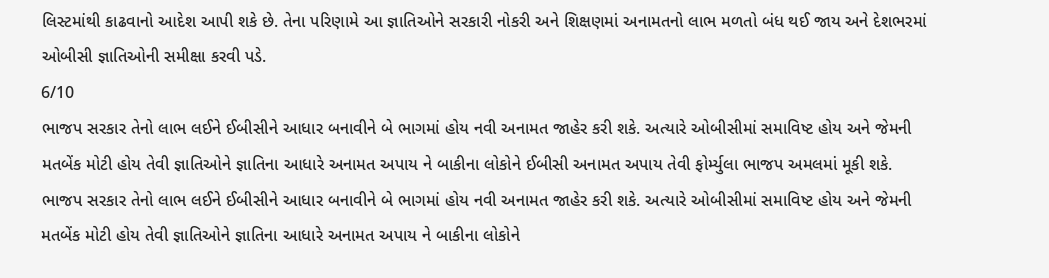લિસ્ટમાંથી કાઢવાનો આદેશ આપી શકે છે. તેના પરિણામે આ જ્ઞાતિઓને સરકારી નોકરી અને શિક્ષણમાં અનામતનો લાભ મળતો બંધ થઈ જાય અને દેશભરમાં ઓબીસી જ્ઞાતિઓની સમીક્ષા કરવી પડે.
6/10
ભાજપ સરકાર તેનો લાભ લઈને ઈબીસીને આધાર બનાવીને બે ભાગમાં હોય નવી અનામત જાહેર કરી શકે. અત્યારે ઓબીસીમાં સમાવિષ્ટ હોય અને જેમની મતબેંક મોટી હોય તેવી જ્ઞાતિઓને જ્ઞાતિના આધારે અનામત અપાય ને બાકીના લોકોને ઈબીસી અનામત અપાય તેવી ફોર્મ્યુલા ભાજપ અમલમાં મૂકી શકે.
ભાજપ સરકાર તેનો લાભ લઈને ઈબીસીને આધાર બનાવીને બે ભાગમાં હોય નવી અનામત જાહેર કરી શકે. અત્યારે ઓબીસીમાં સમાવિષ્ટ હોય અને જેમની મતબેંક મોટી હોય તેવી જ્ઞાતિઓને જ્ઞાતિના આધારે અનામત અપાય ને બાકીના લોકોને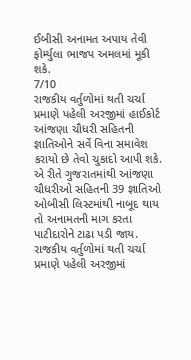ઈબીસી અનામત અપાય તેવી ફોર્મ્યુલા ભાજપ અમલમાં મૂકી શકે.
7/10
રાજકીય વર્તુળોમાં થતી ચર્ચા પ્રમાણે પહેલી અરજીમાં હાઈકોર્ટ આંજણા ચૌધરી સહિતની જ્ઞાતિઓને સર્વે વિના સમાવેશ કરાયો છે તેવો ચુકાદો આપી શકે. એ રીતે ગુજરાતમાંથી આંજણા ચૌધરીઓ સહિતની 39 જ્ઞાતિઓ ઓબીસી લિસ્ટમાંથી નાબૂદ થાય તો અનામતની માગ કરતા પાટીદારોને ટાઢા પડી જાય.
રાજકીય વર્તુળોમાં થતી ચર્ચા પ્રમાણે પહેલી અરજીમાં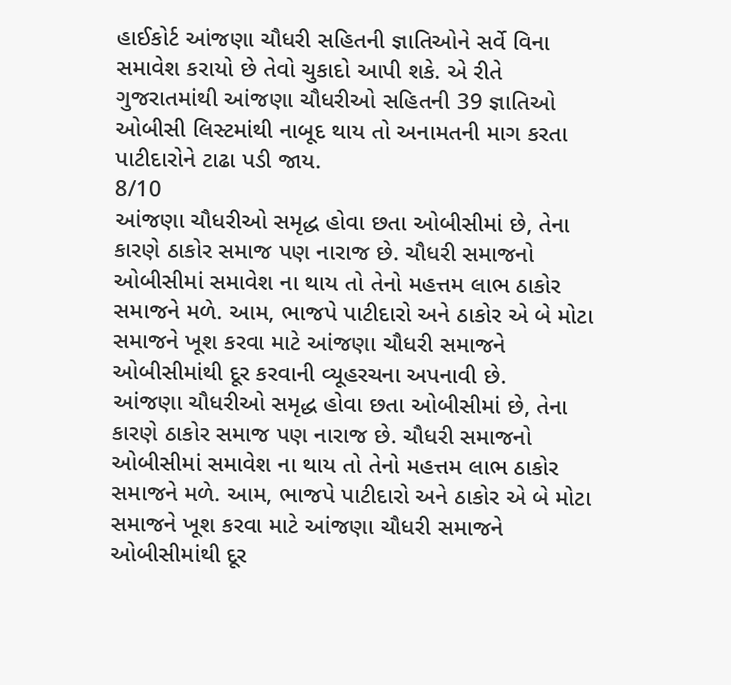હાઈકોર્ટ આંજણા ચૌધરી સહિતની જ્ઞાતિઓને સર્વે વિના સમાવેશ કરાયો છે તેવો ચુકાદો આપી શકે. એ રીતે ગુજરાતમાંથી આંજણા ચૌધરીઓ સહિતની 39 જ્ઞાતિઓ ઓબીસી લિસ્ટમાંથી નાબૂદ થાય તો અનામતની માગ કરતા પાટીદારોને ટાઢા પડી જાય.
8/10
આંજણા ચૌધરીઓ સમૃદ્ધ હોવા છતા ઓબીસીમાં છે, તેના કારણે ઠાકોર સમાજ પણ નારાજ છે. ચૌધરી સમાજનો ઓબીસીમાં સમાવેશ ના થાય તો તેનો મહત્તમ લાભ ઠાકોર સમાજને મળે. આમ, ભાજપે પાટીદારો અને ઠાકોર એ બે મોટા સમાજને ખૂશ કરવા માટે આંજણા ચૌધરી સમાજને ઓબીસીમાંથી દૂર કરવાની વ્યૂહરચના અપનાવી છે.
આંજણા ચૌધરીઓ સમૃદ્ધ હોવા છતા ઓબીસીમાં છે, તેના કારણે ઠાકોર સમાજ પણ નારાજ છે. ચૌધરી સમાજનો ઓબીસીમાં સમાવેશ ના થાય તો તેનો મહત્તમ લાભ ઠાકોર સમાજને મળે. આમ, ભાજપે પાટીદારો અને ઠાકોર એ બે મોટા સમાજને ખૂશ કરવા માટે આંજણા ચૌધરી સમાજને ઓબીસીમાંથી દૂર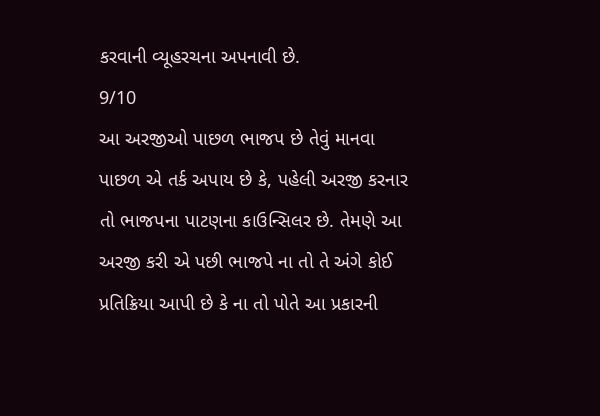કરવાની વ્યૂહરચના અપનાવી છે.
9/10
આ અરજીઓ પાછળ ભાજપ છે તેવું માનવા પાછળ એ તર્ક અપાય છે કે, પહેલી અરજી કરનાર તો ભાજપના પાટણના કાઉન્સિલર છે. તેમણે આ અરજી કરી એ પછી ભાજપે ના તો તે અંગે કોઈ પ્રતિક્રિયા આપી છે કે ના તો પોતે આ પ્રકારની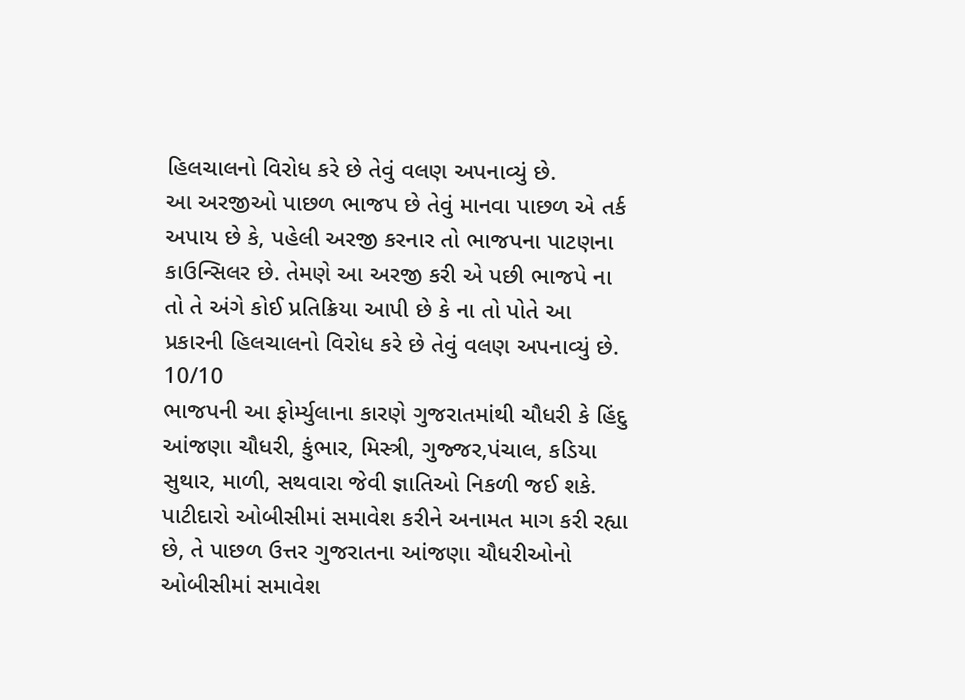હિલચાલનો વિરોધ કરે છે તેવું વલણ અપનાવ્યું છે.
આ અરજીઓ પાછળ ભાજપ છે તેવું માનવા પાછળ એ તર્ક અપાય છે કે, પહેલી અરજી કરનાર તો ભાજપના પાટણના કાઉન્સિલર છે. તેમણે આ અરજી કરી એ પછી ભાજપે ના તો તે અંગે કોઈ પ્રતિક્રિયા આપી છે કે ના તો પોતે આ પ્રકારની હિલચાલનો વિરોધ કરે છે તેવું વલણ અપનાવ્યું છે.
10/10
ભાજપની આ ફોર્મ્યુલાના કારણે ગુજરાતમાંથી ચૌધરી કે હિંદુ આંજણા ચૌધરી, કુંભાર, મિસ્ત્રી, ગુજ્જર,પંચાલ, કડિયા સુથાર, માળી, સથવારા જેવી જ્ઞાતિઓ નિકળી જઈ શકે. પાટીદારો ઓબીસીમાં સમાવેશ કરીને અનામત માગ કરી રહ્યા છે, તે પાછળ ઉત્તર ગુજરાતના આંજણા ચૌધરીઓનો ઓબીસીમાં સમાવેશ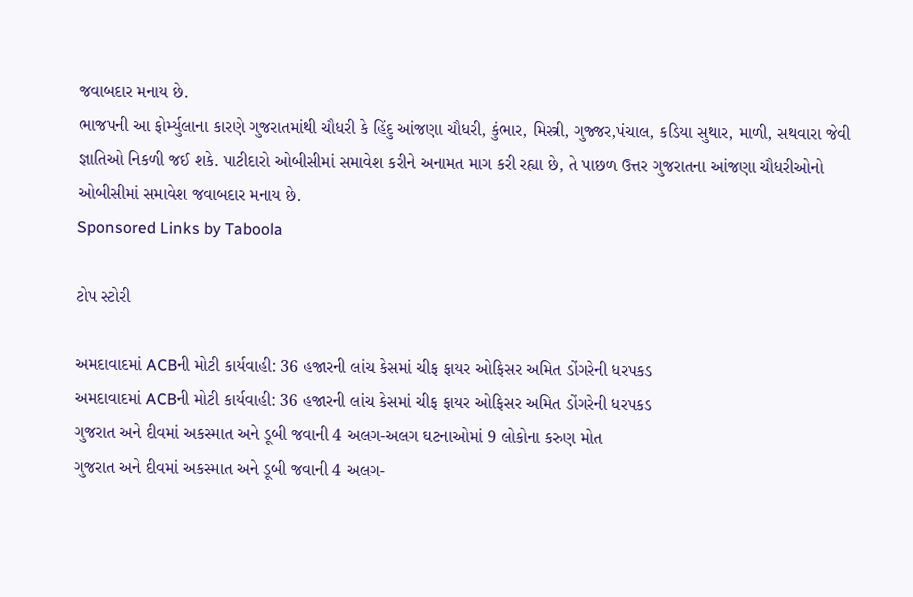જવાબદાર મનાય છે.
ભાજપની આ ફોર્મ્યુલાના કારણે ગુજરાતમાંથી ચૌધરી કે હિંદુ આંજણા ચૌધરી, કુંભાર, મિસ્ત્રી, ગુજ્જર,પંચાલ, કડિયા સુથાર, માળી, સથવારા જેવી જ્ઞાતિઓ નિકળી જઈ શકે. પાટીદારો ઓબીસીમાં સમાવેશ કરીને અનામત માગ કરી રહ્યા છે, તે પાછળ ઉત્તર ગુજરાતના આંજણા ચૌધરીઓનો ઓબીસીમાં સમાવેશ જવાબદાર મનાય છે.
Sponsored Links by Taboola

ટોપ સ્ટોરી

અમદાવાદમાં ACBની મોટી કાર્યવાહી: 36 હજારની લાંચ કેસમાં ચીફ ફાયર ઓફિસર અમિત ડોંગરેની ધરપકડ
અમદાવાદમાં ACBની મોટી કાર્યવાહી: 36 હજારની લાંચ કેસમાં ચીફ ફાયર ઓફિસર અમિત ડોંગરેની ધરપકડ
ગુજરાત અને દીવમાં અકસ્માત અને ડૂબી જવાની 4 અલગ-અલગ ઘટનાઓમાં 9 લોકોના કરુણ મોત
ગુજરાત અને દીવમાં અકસ્માત અને ડૂબી જવાની 4 અલગ-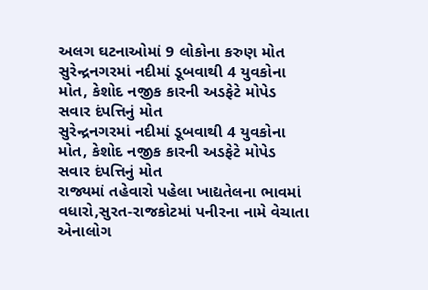અલગ ઘટનાઓમાં 9 લોકોના કરુણ મોત
સુરેન્દ્રનગરમાં નદીમાં ડૂબવાથી 4 યુવકોના મોત, કેશોદ નજીક કારની અડફેટે મોપેડ સવાર દંપત્તિનું મોત
સુરેન્દ્રનગરમાં નદીમાં ડૂબવાથી 4 યુવકોના મોત, કેશોદ નજીક કારની અડફેટે મોપેડ સવાર દંપત્તિનું મોત
રાજ્યમાં તહેવારો પહેલા ખાદ્યતેલના ભાવમાં વધારો,સુરત-રાજકોટમાં પનીરના નામે વેચાતા એનાલોગ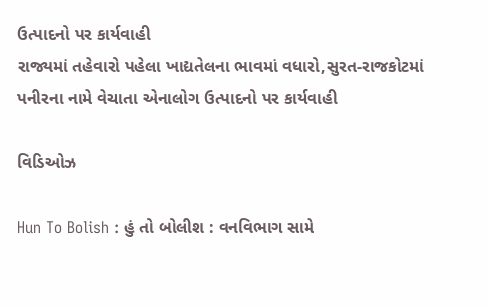ઉત્પાદનો પર કાર્યવાહી
રાજ્યમાં તહેવારો પહેલા ખાદ્યતેલના ભાવમાં વધારો,સુરત-રાજકોટમાં પનીરના નામે વેચાતા એનાલોગ ઉત્પાદનો પર કાર્યવાહી

વિડિઓઝ

Hun To Bolish : હું તો બોલીશ : વનવિભાગ સામે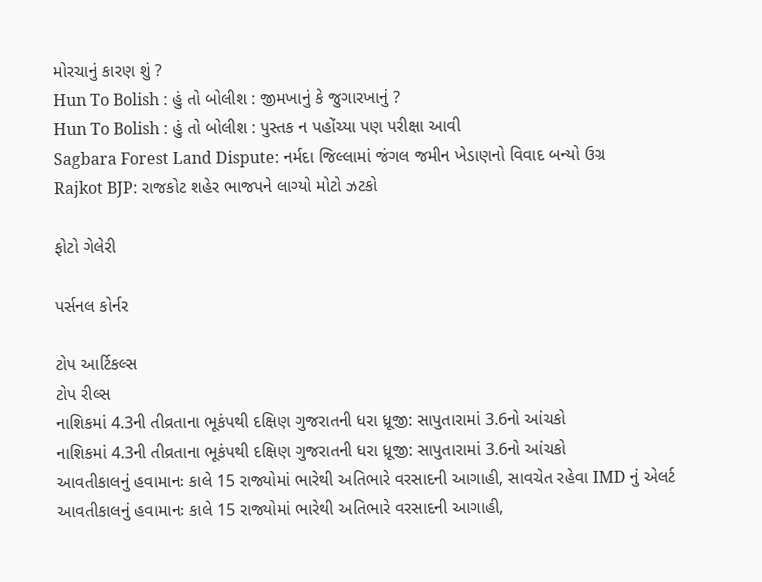મોરચાનું કારણ શું ?
Hun To Bolish : હું તો બોલીશ : જીમખાનું કે જુગારખાનું ?
Hun To Bolish : હું તો બોલીશ : પુસ્તક ન પહોંચ્યા પણ પરીક્ષા આવી
Sagbara Forest Land Dispute: નર્મદા જિલ્લામાં જંગલ જમીન ખેડાણનો વિવાદ બન્યો ઉગ્ર
Rajkot BJP: રાજકોટ શહેર ભાજપને લાગ્યો મોટો ઝટકો

ફોટો ગેલેરી

પર્સનલ કોર્નર

ટોપ આર્ટિકલ્સ
ટોપ રીલ્સ
નાશિકમાં 4.3ની તીવ્રતાના ભૂકંપથી દક્ષિણ ગુજરાતની ધરા ધ્રૂજી: સાપુતારામાં 3.6નો આંચકો
નાશિકમાં 4.3ની તીવ્રતાના ભૂકંપથી દક્ષિણ ગુજરાતની ધરા ધ્રૂજી: સાપુતારામાં 3.6નો આંચકો
આવતીકાલનું હવામાનઃ કાલે 15 રાજ્યોમાં ભારેથી અતિભારે વરસાદની આગાહી, સાવચેત રહેવા IMD નું એલર્ટ
આવતીકાલનું હવામાનઃ કાલે 15 રાજ્યોમાં ભારેથી અતિભારે વરસાદની આગાહી,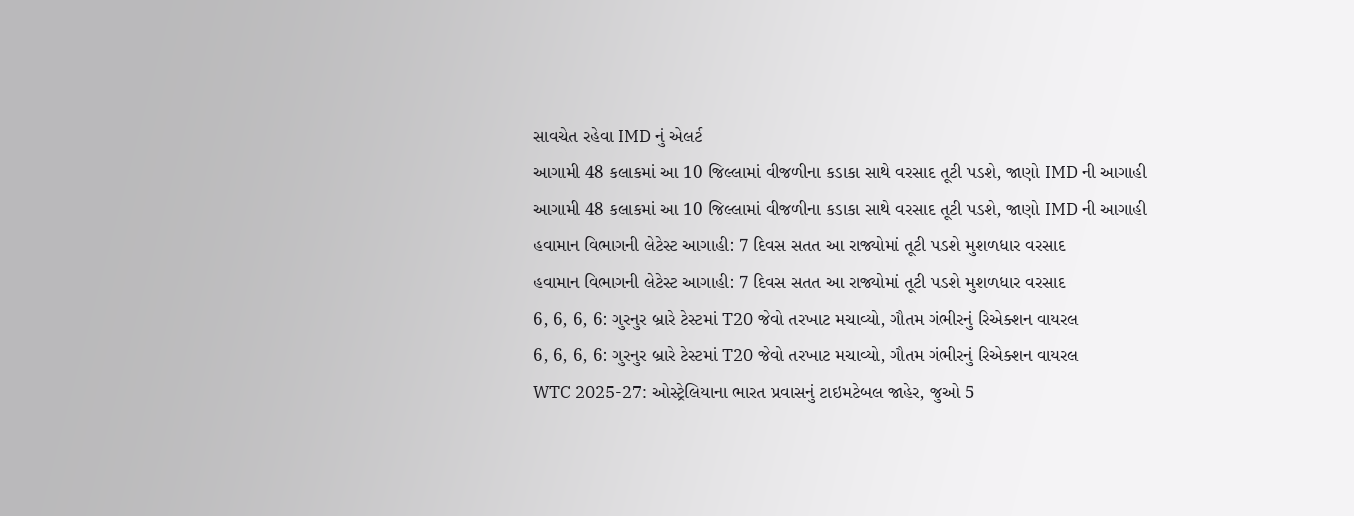સાવચેત રહેવા IMD નું એલર્ટ
આગામી 48 કલાકમાં આ 10 જિલ્લામાં વીજળીના કડાકા સાથે વરસાદ તૂટી પડશે, જાણો IMD ની આગાહી
આગામી 48 કલાકમાં આ 10 જિલ્લામાં વીજળીના કડાકા સાથે વરસાદ તૂટી પડશે, જાણો IMD ની આગાહી
હવામાન વિભાગની લેટેસ્ટ આગાહી: 7 દિવસ સતત આ રાજ્યોમાં તૂટી પડશે મુશળધાર વરસાદ
હવામાન વિભાગની લેટેસ્ટ આગાહી: 7 દિવસ સતત આ રાજ્યોમાં તૂટી પડશે મુશળધાર વરસાદ
6, 6, 6, 6: ગુરનુર બ્રારે ટેસ્ટમાં T20 જેવો તરખાટ મચાવ્યો, ગૌતમ ગંભીરનું રિએક્શન વાયરલ
6, 6, 6, 6: ગુરનુર બ્રારે ટેસ્ટમાં T20 જેવો તરખાટ મચાવ્યો, ગૌતમ ગંભીરનું રિએક્શન વાયરલ
WTC 2025-27: ઓસ્ટ્રેલિયાના ભારત પ્રવાસનું ટાઇમટેબલ જાહેર, જુઓ 5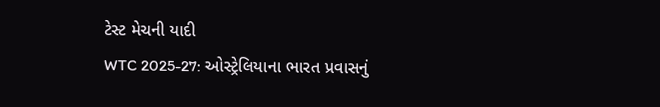ટેસ્ટ મેચની યાદી
WTC 2025-27: ઓસ્ટ્રેલિયાના ભારત પ્રવાસનું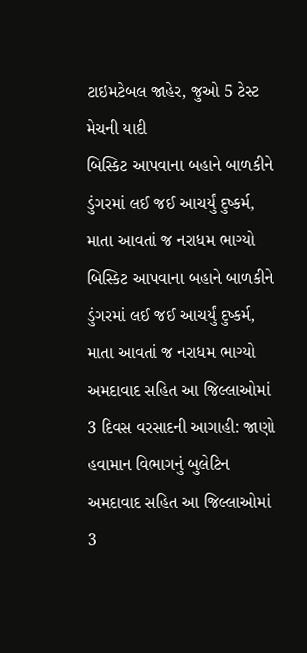ટાઇમટેબલ જાહેર, જુઓ 5 ટેસ્ટ મેચની યાદી
બિસ્કિટ આપવાના બહાને બાળકીને ડુંગરમાં લઈ જઈ આચર્યું દુષ્કર્મ, માતા આવતાં જ નરાધમ ભાગ્યો
બિસ્કિટ આપવાના બહાને બાળકીને ડુંગરમાં લઈ જઈ આચર્યું દુષ્કર્મ, માતા આવતાં જ નરાધમ ભાગ્યો
અમદાવાદ સહિત આ જિલ્લાઓમાં 3 દિવસ વરસાદની આગાહી: જાણો હવામાન વિભાગનું બુલેટિન
અમદાવાદ સહિત આ જિલ્લાઓમાં 3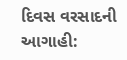દિવસ વરસાદની આગાહી: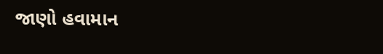જાણો હવામાન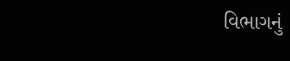વિભાગનું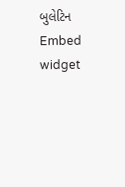બુલેટિન
Embed widget